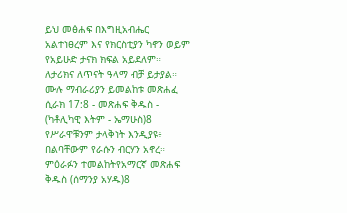ይህ መፅሐፍ በእግዚአብሔር አልተነፀረም እና የክርስቲያን ካኖን ወይም የአይሁድ ታናክ ክፍል አይደለም። ለታሪክና ለጥናት ዓላማ ብቻ ይታያል። ሙሉ ማብራሪያን ይመልከቱ መጽሐፈ ሲራክ 17:8 - መጽሐፍ ቅዱስ - (ካቶሊካዊ እትም - ኤማሁስ)8 የሥራዋቹንም ታላቅነት እንዲያዩ፥ በልባቸውም የራሱን ብርሃን አኖረ። ምዕራፉን ተመልከትየአማርኛ መጽሐፍ ቅዱስ (ሰማንያ አሃዱ)8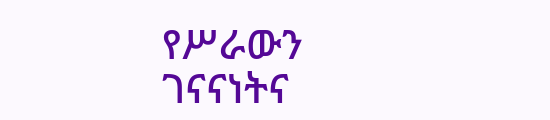የሥራውን ገናናነትና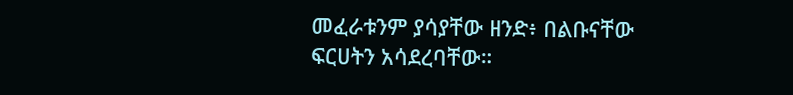መፈራቱንም ያሳያቸው ዘንድ፥ በልቡናቸው ፍርሀትን አሳደረባቸው።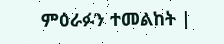ምዕራፉን ተመልከት |